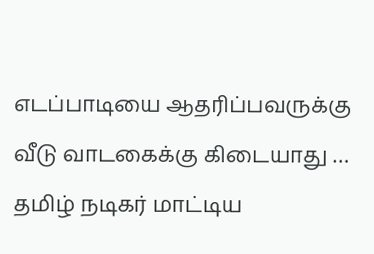எடப்பாடியை ஆதரிப்பவருக்கு வீடு வாடகைக்கு கிடையாது … தமிழ் நடிகர் மாட்டிய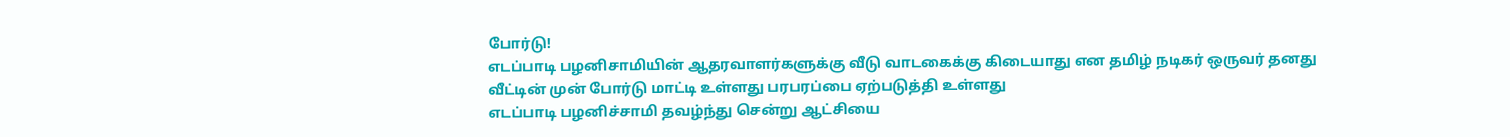போர்டு!
எடப்பாடி பழனிசாமியின் ஆதரவாளர்களுக்கு வீடு வாடகைக்கு கிடையாது என தமிழ் நடிகர் ஒருவர் தனது வீட்டின் முன் போர்டு மாட்டி உள்ளது பரபரப்பை ஏற்படுத்தி உள்ளது
எடப்பாடி பழனிச்சாமி தவழ்ந்து சென்று ஆட்சியை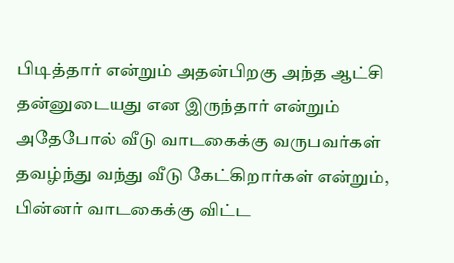பிடித்தார் என்றும் அதன்பிறகு அந்த ஆட்சி தன்னுடையது என இருந்தார் என்றும் அதேபோல் வீடு வாடகைக்கு வருபவர்கள் தவழ்ந்து வந்து வீடு கேட்கிறார்கள் என்றும், பின்னர் வாடகைக்கு விட்ட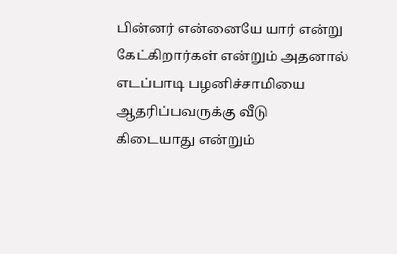பின்னர் என்னையே யார் என்று கேட்கிறார்கள் என்றும் அதனால் எடப்பாடி பழனிச்சாமியை ஆதரிப்பவருக்கு வீடு கிடையாது என்றும்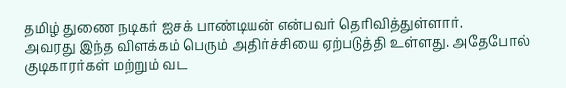தமிழ் துணை நடிகர் ஐசக் பாண்டியன் என்பவர் தெரிவித்துள்ளார்.
அவரது இந்த விளக்கம் பெரும் அதிர்ச்சியை ஏற்படுத்தி உள்ளது. அதேபோல் குடிகாரர்கள் மற்றும் வட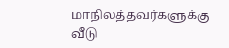மாநிலத்தவர்களுக்கு வீடு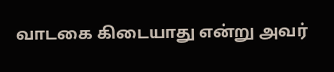வாடகை கிடையாது என்று அவர்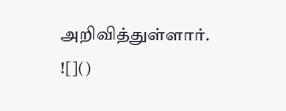அறிவித்துள்ளார்.
![]()